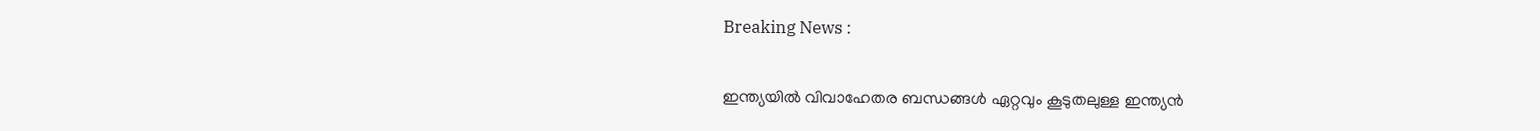Breaking News :

ഇന്ത്യയില്‍ വിവാഹേതര ബന്ധങ്ങള്‍ ഏറ്റവും കൂടുതലുള്ള ഇന്ത്യന്‍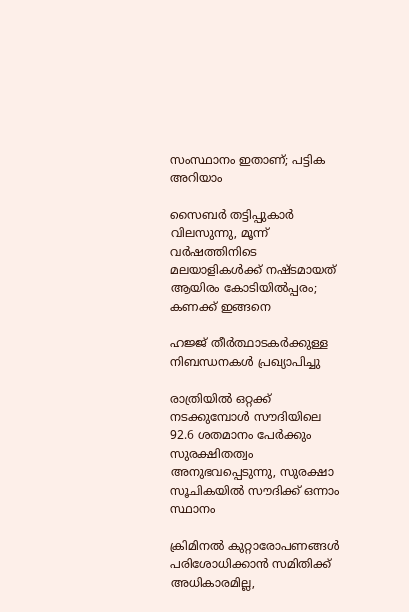സംസ്ഥാനം ഇതാണ്; പട്ടിക അറിയാം

സൈബര്‍ തട്ടിപ്പുകാര്‍ വിലസുന്നു, മൂന്ന് വര്‍ഷത്തിനിടെ മലയാളികള്‍ക്ക് നഷ്ടമായത് ആയിരം കോടിയില്‍പ്പരം; കണക്ക് ഇങ്ങനെ

ഹജ്ജ് തീർത്ഥാടകർക്കുള്ള നിബന്ധനകൾ പ്രഖ്യാപിച്ചു

രാത്രിയിൽ ഒറ്റക്ക് നടക്കുമ്പോൾ സൗദിയിലെ 92.6 ശതമാനം പേർക്കും സുരക്ഷിതത്വം അനുഭവപ്പെടുന്നു, സുരക്ഷാ സൂചികയിൽ സൗദിക്ക് ഒന്നാം സ്ഥാനം

ക്രിമിനല്‍ കുറ്റാരോപണങ്ങള്‍ പരിശോധിക്കാന്‍ സമിതിക്ക്‌ അധികാരമില്ല,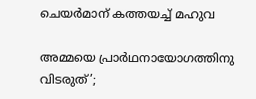ചെയര്‍മാന്‌ കത്തയച്ച് മഹുവ

അമ്മയെ പ്രാര്‍ഥനായോഗത്തിനു വിടരുത്’;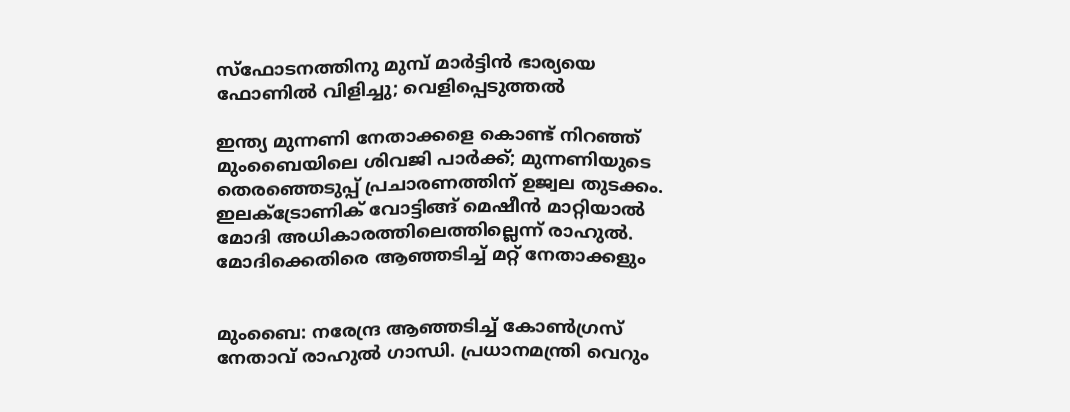സ്‌ഫോടനത്തിനു മുമ്പ് മാര്‍ട്ടിന്‍ ഭാര്യയെ ഫോണില്‍ വിളിച്ചു; വെളിപ്പെടുത്തല്‍

ഇന്ത്യ മുന്നണി നേതാക്കളെ കൊണ്ട് നിറഞ്ഞ് മുംബൈയിലെ ശിവജി പാര്‍ക്ക്; മുന്നണിയുടെ തെരഞ്ഞെടുപ്പ് പ്രചാരണത്തിന് ഉജ്വല തുടക്കം. ഇലക്‌ട്രോണിക് വോട്ടിങ്ങ് മെഷീന്‍ മാറ്റിയാല്‍ മോദി അധികാരത്തിലെത്തില്ലെന്ന് രാഹുല്‍. മോദിക്കെതിരെ ആഞ്ഞടിച്ച് മറ്റ് നേതാക്കളും


മുംബൈ: നരേന്ദ്ര ആഞ്ഞടിച്ച് കോണ്‍ഗ്രസ് നേതാവ് രാഹുല്‍ ഗാന്ധി. പ്രധാനമന്ത്രി വെറും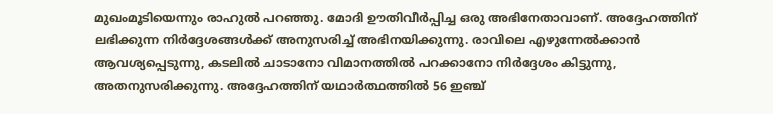മുഖംമൂടിയെന്നും രാഹുല്‍ പറഞ്ഞു. മോദി ഊതിവീര്‍പ്പിച്ച ഒരു അഭിനേതാവാണ്. അദ്ദേഹത്തിന് ലഭിക്കുന്ന നിര്‍ദ്ദേശങ്ങള്‍ക്ക് അനുസരിച്ച് അഭിനയിക്കുന്നു. രാവിലെ എഴുന്നേല്‍ക്കാന്‍ ആവശ്യപ്പെടുന്നു, കടലില്‍ ചാടാനോ വിമാനത്തില്‍ പറക്കാനോ നിര്‍ദ്ദേശം കിട്ടുന്നു, അതനുസരിക്കുന്നു. അദ്ദേഹത്തിന് യഥാര്‍ത്ഥത്തില്‍ 56 ഇഞ്ച്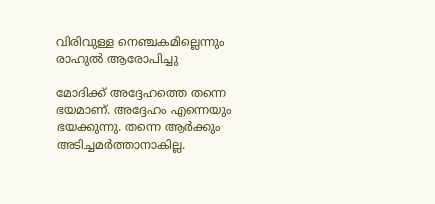വിരിവുള്ള നെഞ്ചകമില്ലെന്നും രാഹുല്‍ ആരോപിച്ചു

മോദിക്ക് അദ്ദേഹത്തെ തന്നെ ഭയമാണ്. അദ്ദേഹം എന്നെയും ഭയക്കുന്നു. തന്നെ ആര്‍ക്കും അടിച്ചമര്‍ത്താനാകില്ല.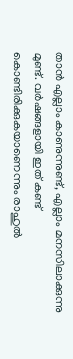താന്‍ എല്ലാം കാണുന്നുണ്ട്, എല്ലാം മനസിലാക്കുന്നു മുണ്ട്. വര്‍ഷങ്ങളായി ഇത് കണ്ട് കൊണ്ടിരിക്കുകയാണെന്നും രാഹുല്‍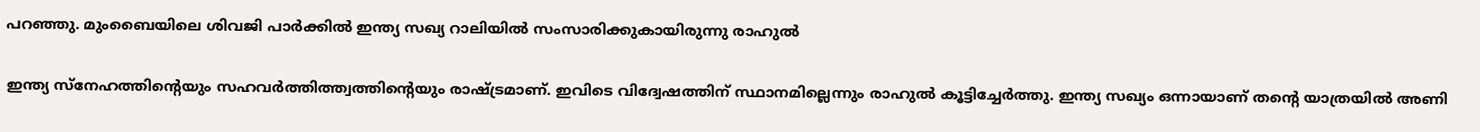പറഞ്ഞു. മുംബൈയിലെ ശിവജി പാര്‍ക്കില്‍ ഇന്ത്യ സഖ്യ റാലിയില്‍ സംസാരിക്കുകായിരുന്നു രാഹുല്‍

ഇന്ത്യ സ്നേഹത്തിന്‍റെയും സഹവര്‍ത്തിത്ത്വത്തിന്‍റെയും രാഷ്‌ട്രമാണ്. ഇവിടെ വിദ്വേഷത്തിന് സ്ഥാനമില്ലെന്നും രാഹുല്‍ കൂട്ടിച്ചേര്‍ത്തു. ഇന്ത്യ സഖ്യം ഒന്നായാണ് തന്‍റെ യാത്രയില്‍ അണി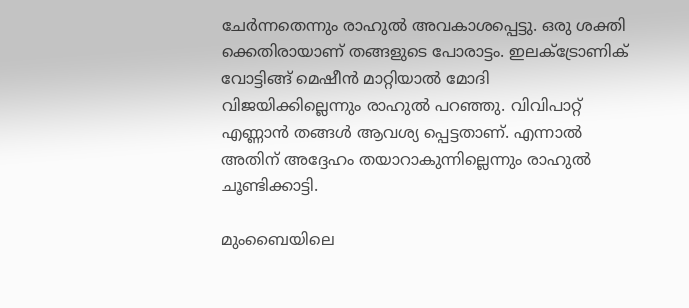ചേര്‍ന്നതെന്നും രാഹുല്‍ അവകാശപ്പെട്ടു. ഒരു ശക്തി ക്കെതിരായാണ് തങ്ങളുടെ പോരാട്ടം. ഇലക്‌ട്രോണിക് വോട്ടിങ്ങ് മെഷീന്‍ മാറ്റിയാല്‍ മോദി വിജയിക്കില്ലെന്നും രാഹുല്‍ പറഞ്ഞു. വിവിപാറ്റ് എണ്ണാന്‍ തങ്ങള്‍ ആവശ്യ പ്പെട്ടതാണ്. എന്നാല്‍ അതിന് അദ്ദേഹം തയാറാകുന്നില്ലെന്നും രാഹുല്‍ ചൂണ്ടിക്കാട്ടി.

മുംബൈയിലെ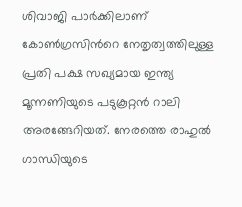ശിവാജി പാര്‍ക്കിലാണ് കോണ്‍ഗ്രസിന്‍റെ നേതൃത്വത്തിലുള്ള പ്രതി പക്ഷ സഖ്യമായ ഇന്ത്യ മൂന്നണിയുടെ പടുകൂറ്റന്‍ റാലി അരങ്ങേറിയത്. നേരത്തെ രാഹുല്‍ ഗാന്ധിയുടെ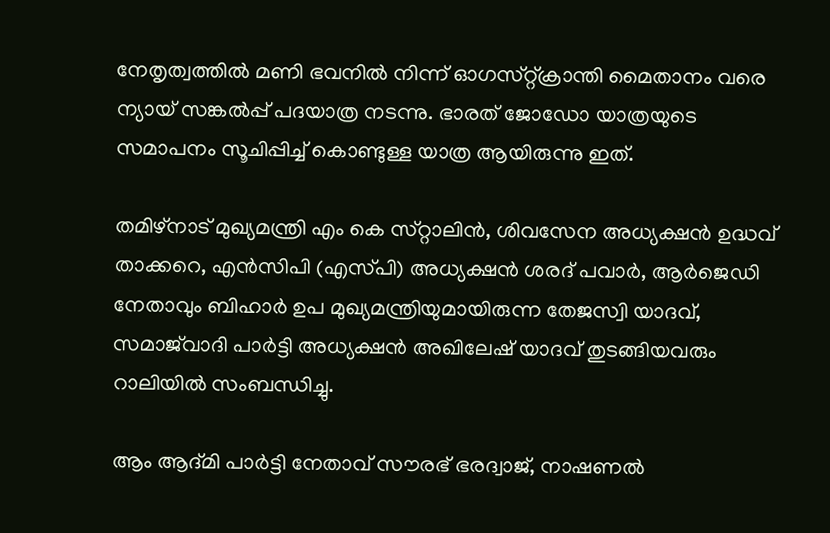നേതൃത്വത്തില്‍ മണി ഭവനില്‍ നിന്ന് ഓഗസ്‌റ്റ്ക്രാന്തി മൈതാനം വരെ ന്യായ് സങ്കല്‍പ്പ് പദയാത്ര നടന്നു. ഭാരത് ജോഡോ യാത്രയുടെ സമാപനം സൂചിപ്പിച്ച് കൊണ്ടുള്ള യാത്ര ആയിരുന്നു ഇത്.

തമിഴ്‌നാട് മുഖ്യമന്ത്രി എം കെ സ്‌റ്റാലിന്‍, ശിവസേന അധ്യക്ഷന്‍ ഉദ്ധവ് താക്കറെ, എന്‍സിപി (എസ്‌പി) അധ്യക്ഷന്‍ ശരദ് പവാര്‍, ആര്‍ജെഡി നേതാവും ബിഹാര്‍ ഉപ മുഖ്യമന്ത്രിയുമായിരുന്ന തേജസ്വി യാദവ്, സമാജ്‌വാദി പാര്‍ട്ടി അധ്യക്ഷന്‍ അഖിലേഷ് യാദവ് തുടങ്ങിയവരും റാലിയില്‍ സംബന്ധിച്ചു.

ആം ആദ്‌മി പാര്‍ട്ടി നേതാവ് സൗരഭ് ഭരദ്വാജ്, നാഷണല്‍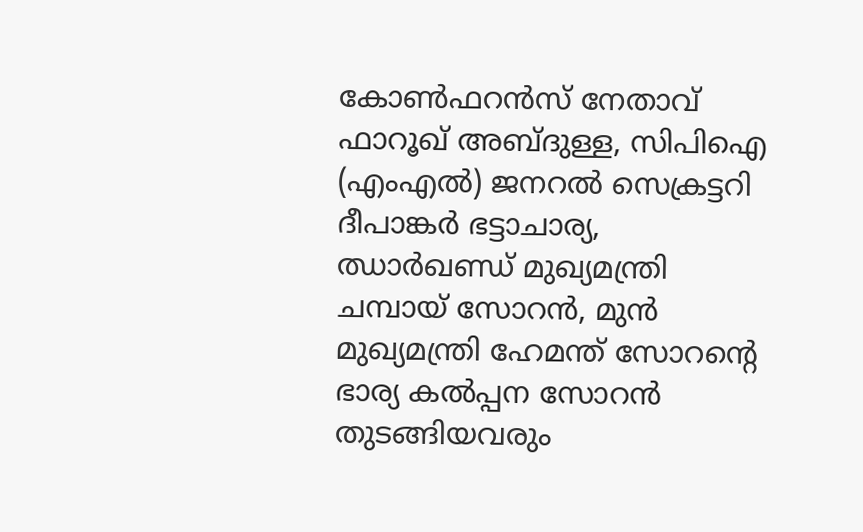കോണ്‍ഫറന്‍സ് നേതാവ് ഫാറൂഖ് അബ്‌ദുള്ള, സിപിഐ (എംഎല്‍) ജനറല്‍ സെക്രട്ടറി ദീപാങ്കര്‍ ഭട്ടാചാര്യ, ഝാര്‍ഖണ്ഡ് മുഖ്യമന്ത്രി ചമ്പായ് സോറന്‍, മുന്‍ മുഖ്യമന്ത്രി ഹേമന്ത് സോറന്‍റെ ഭാര്യ കല്‍പ്പന സോറന്‍ തുടങ്ങിയവരും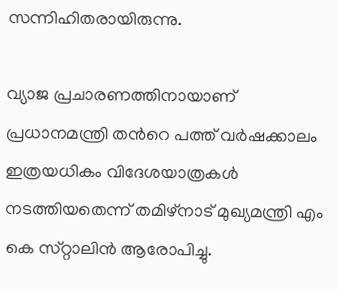സന്നിഹിതരായിരുന്നു.

വ്യാജ പ്രചാരണത്തിനായാണ് പ്രധാനമന്ത്രി തന്‍റെ പത്ത് വര്‍ഷക്കാലം ഇത്രയധികം വിദേശയാത്രകള്‍ നടത്തിയതെന്ന് തമിഴ്‌നാട് മുഖ്യമന്ത്രി എം കെ സ്‌റ്റാലിന്‍ ആരോപിച്ചു.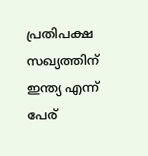പ്രതിപക്ഷ സഖ്യത്തിന് ഇന്ത്യ എന്ന് പേര്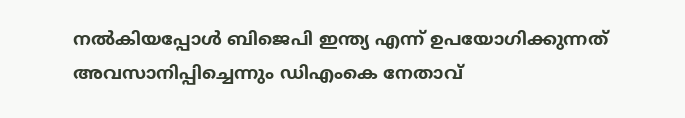നല്‍കിയപ്പോള്‍ ബിജെപി ഇന്ത്യ എന്ന് ഉപയോഗിക്കുന്നത് അവസാനിപ്പിച്ചെന്നും ഡിഎംകെ നേതാവ്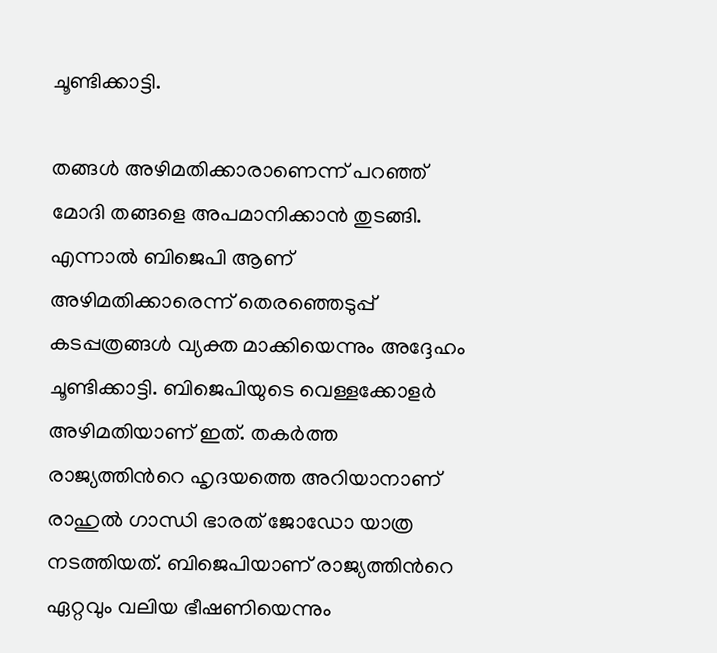ചൂണ്ടിക്കാട്ടി.

തങ്ങള്‍ അഴിമതിക്കാരാണെന്ന് പറഞ്ഞ് മോദി തങ്ങളെ അപമാനിക്കാന്‍ തുടങ്ങി. എന്നാല്‍ ബിജെപി ആണ് അഴിമതിക്കാരെന്ന് തെരഞ്ഞെടുപ്പ് കടപ്പത്രങ്ങള്‍ വ്യക്ത മാക്കിയെന്നും അദ്ദേഹം ചൂണ്ടിക്കാട്ടി. ബിജെപിയുടെ വെള്ളക്കോളര്‍ അഴിമതിയാണ് ഇത്. തകര്‍ത്ത രാജ്യത്തിന്‍റെ ഹൃദയത്തെ അറിയാനാണ് രാഹുല്‍ ഗാന്ധി ഭാരത് ജോഡോ യാത്ര നടത്തിയത്. ബിജെപിയാണ് രാജ്യത്തിന്‍റെ ഏറ്റവും വലിയ ഭീഷണിയെന്നും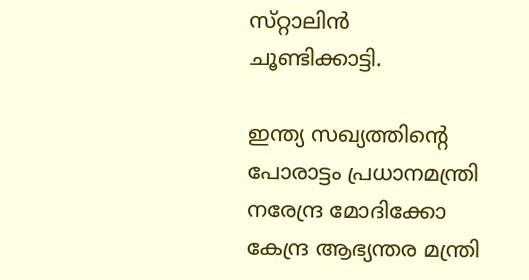സ്‌റ്റാലിന്‍ ചൂണ്ടിക്കാട്ടി.

ഇന്ത്യ സഖ്യത്തിന്‍റെ പോരാട്ടം പ്രധാനമന്ത്രി നരേന്ദ്ര മോദിക്കോ കേന്ദ്ര ആഭ്യന്തര മന്ത്രി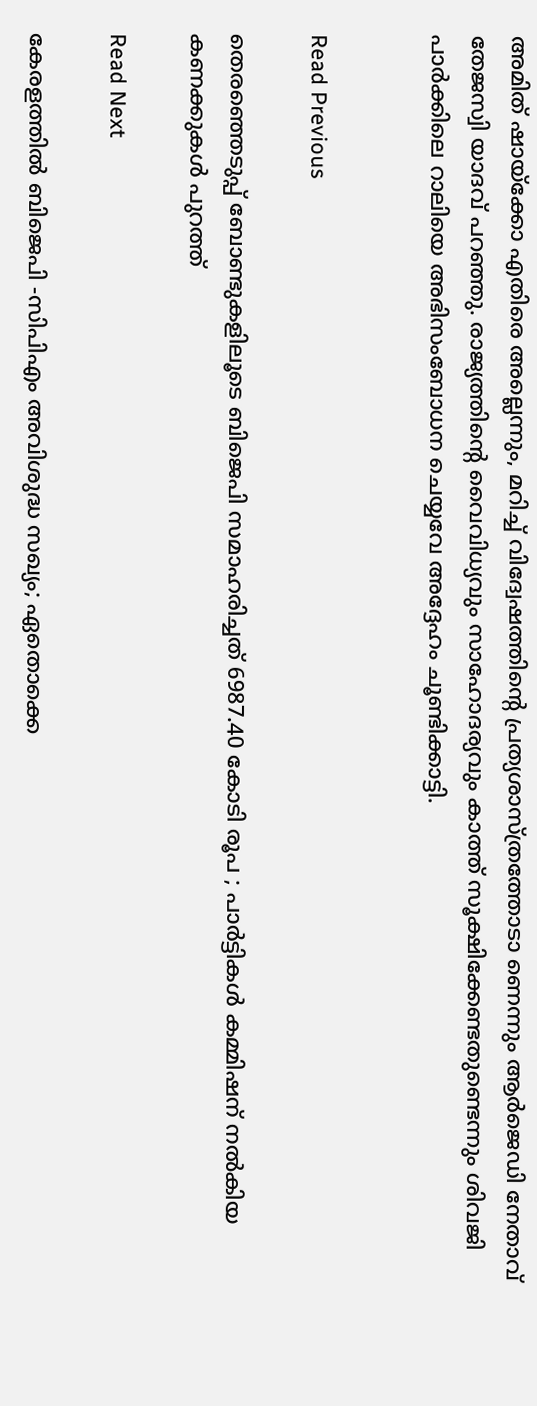അമിത് ഷായ്ക്കോ എതിരെ അല്ലെന്നും, മറിച്ച് വിദ്വേഷത്തിന്‍റെ പ്രത്യശാസ്‌ത്രത്തോടാ ണെന്നും ആര്‍ജെഡി നേതാവ് തേജസ്വി യാദവ് പറഞ്ഞു. രാജ്യത്തിന്‍റെ വൈവിധ്യവും സാഹോദര്യവും കാത്ത് സൂക്ഷിക്കേണ്ടതുണ്ടെന്നും ശിവജി പാര്‍ക്കിലെ റാലിയെ അഭിസംബോധന ചെയ്യവേ അദ്ദേഹം ചൂണ്ടിക്കാട്ടി.


Read Previous

തെരഞ്ഞെടുപ്പ് ബോണ്ടുകളിലൂടെ ബിജെപി സമാഹരിച്ചത് 6987.40 കോടി രൂപ ; പാര്‍ട്ടികള്‍ കമ്മിഷന് നല്‍കിയ കണക്കുകള്‍ പുറത്ത്

Read Next

കേരളത്തിൽ ബിജെപി -സിപിഎം അവിശുദ്ധ സഖ്യം; ഏതൊക്കെ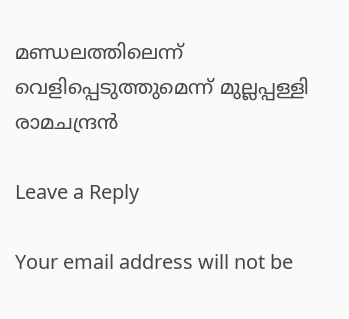മണ്ഡലത്തിലെന്ന് വെളിപ്പെടുത്തുമെന്ന് മുല്ലപ്പള്ളി രാമചന്ദ്രൻ

Leave a Reply

Your email address will not be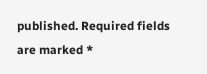published. Required fields are marked *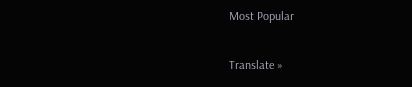Most Popular

Translate »